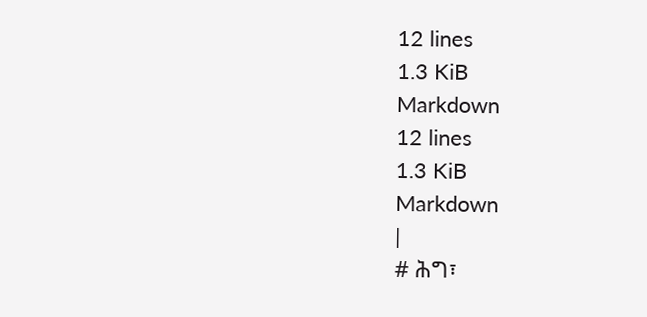12 lines
1.3 KiB
Markdown
12 lines
1.3 KiB
Markdown
|
# ሕግ፣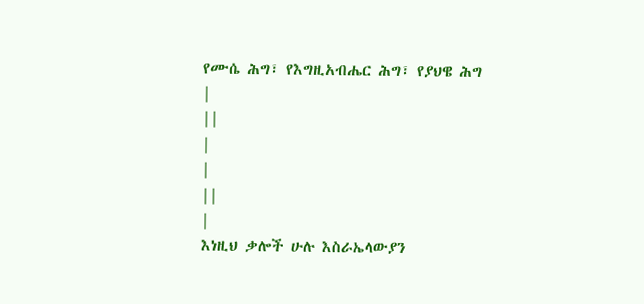የሙሴ ሕግ፣ የእግዚአብሔር ሕግ፣ የያህዌ ሕግ
|
||
|
|
||
|
እነዚህ ቃሎች ሁሉ እስራኤላውያን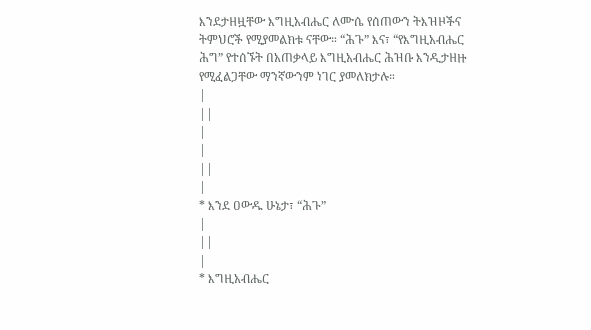እንደታዘዟቸው እግዚአብሔር ለሙሴ የሰጠውን ትእዝዞችና ትምህሮች የሚያመልክቱ ናቸው። “ሕጉ” እና፣ “የእግዚአብሔር ሕግ” የተሰኙት በአጠቃላይ እግዚአብሔር ሕዝቡ እንዲታዘዙ የሚፈልጋቸው ማንኛውንም ነገር ያመለክታሉ።
|
||
|
|
||
|
* እንደ ዐውዱ ሁኔታ፣ “ሕጉ”
|
||
|
* እግዚአብሔር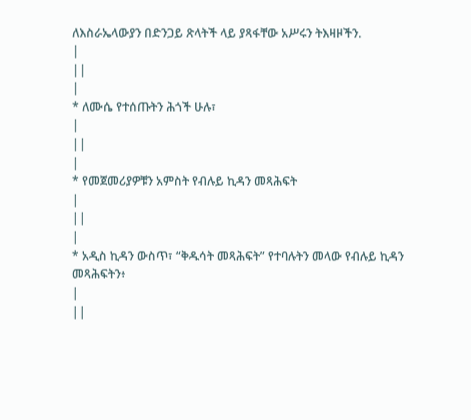ለእስራኤላውያን በድንጋይ ጽላትች ላይ ያጻፋቸው አሥሩን ትእዛዞችን.
|
||
|
* ለሙሴ የተሰጡትን ሕጎች ሁሉ፣
|
||
|
* የመጀመሪያዎቹን አምስት የብሉይ ኪዳን መጻሕፍት
|
||
|
* አዲስ ኪዳን ውስጥ፣ “ቅዱሳት መጻሕፍት” የተባሉትን መላው የብሉይ ኪዳን መጻሕፍትን፥
|
||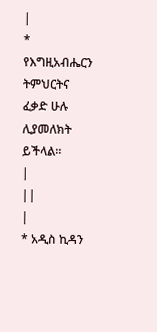|
* የእግዚአብሔርን ትምህርትና ፈቃድ ሁሉ ሊያመለክት ይችላል።
|
||
|
* አዲስ ኪዳን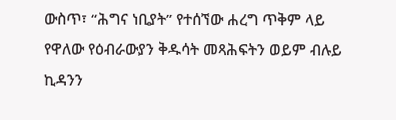ውስጥ፣ “ሕግና ነቢያት” የተሰኘው ሐረግ ጥቅም ላይ የዋለው የዕብራውያን ቅዱሳት መጻሕፍትን ወይም ብሉይ ኪዳንን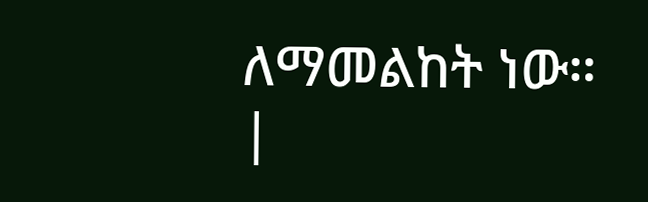ለማመልከት ነው።
|